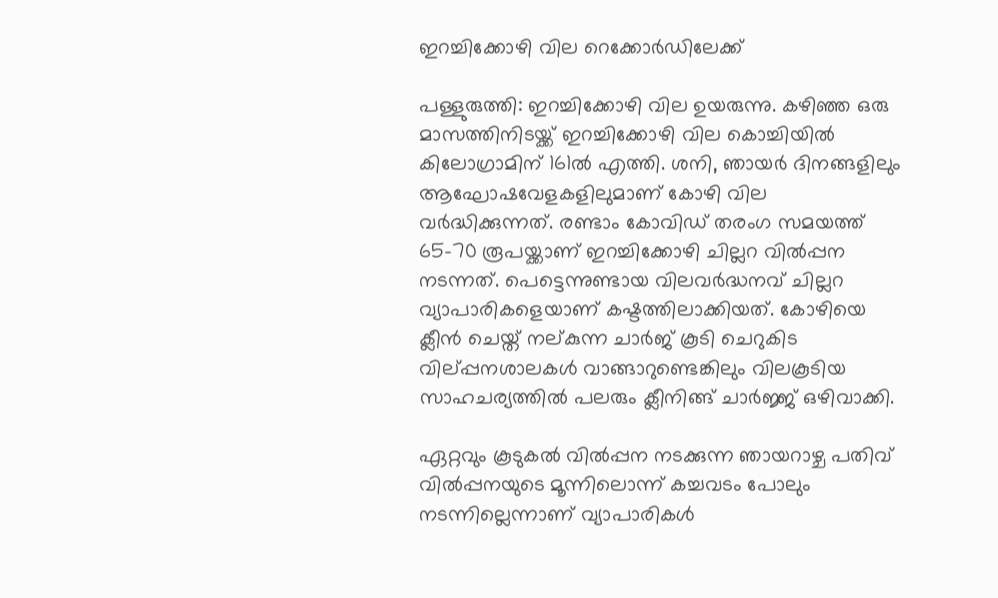ഇറച്ചിക്കോഴി വില റെക്കോര്‍ഡിലേക്ക്

പള്ളുരുത്തി: ഇറച്ചിക്കോഴി വില ഉയരുന്നു. കഴിഞ്ഞ ഒരു മാസത്തിനിടയ്ക്ക് ഇറച്ചിക്കോഴി വില കൊച്ചിയില്‍ കിലോഗ്രാമിന് 161ല്‍ എത്തി. ശനി, ഞായര്‍ ദിനങ്ങളിലും ആഘോഷവേളകളിലുമാണ് കോഴി വില വര്‍ദ്ധിക്കുന്നത്. രണ്ടാം കോവിഡ് തരംഗ സമയത്ത് 65-70 രൂപയ്ക്കാണ് ഇറച്ചിക്കോഴി ചില്ലറ വില്‍പ്പന നടന്നത്. പെട്ടെന്നുണ്ടായ വിലവര്‍ദ്ധനവ് ചില്ലറ വ്യാപാരികളെയാണ് കഷ്ടത്തിലാക്കിയത്. കോഴിയെ ക്ലീന്‍ ചെയ്ത് നല്കുന്ന ചാര്‍ജ് കൂടി ചെറുകിട വില്പ്പനശാലകള്‍ വാങ്ങാറുണ്ടെങ്കിലും വിലകൂടിയ സാഹചര്യത്തില്‍ പലരും ക്ലീനിങ്ങ് ചാര്‍ജ്ജ് ഒഴിവാക്കി.

ഏറ്റവും കൂടുകല്‍ വില്‍പ്പന നടക്കുന്ന ഞായറാഴ്ച പതിവ് വില്‍പ്പനയുടെ മൂന്നിലൊന്ന് കച്ചവടം പോലും നടന്നില്ലെന്നാണ് വ്യാപാരികള്‍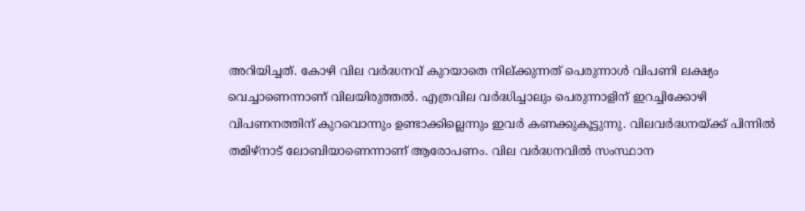അറിയിച്ചത്. കോഴി വില വര്‍ദ്ധനവ് കുറയാതെ നില്ക്കുന്നത് പെരുന്നാള്‍ വിപണി ലക്ഷ്യം വെച്ചാണെന്നാണ് വിലയിരുത്തല്‍. എത്രവില വര്‍ദ്ധിച്ചാലും പെരുന്നാളിന് ഇറച്ചിക്കോഴി വിപണനത്തിന് കുറവൊന്നും ഉണ്ടാക്കില്ലെന്നും ഇവര്‍ കണക്കുകൂട്ടുന്നു. വിലവര്‍ദ്ധനയ്ക്ക് പിന്നില്‍ തമിഴ്‌നാട് ലോബിയാണെന്നാണ് ആരോപണം. വില വര്‍ദ്ധനവില്‍ സംസ്ഥാന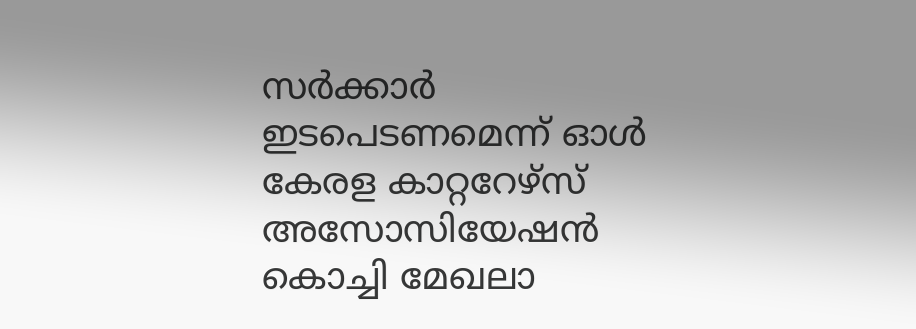സര്‍ക്കാര്‍ ഇടപെടണമെന്ന് ഓള്‍ കേരള കാറ്ററേഴ്‌സ് അസോസിയേഷന്‍ കൊച്ചി മേഖലാ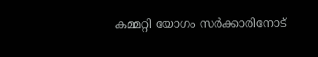കമ്മറ്റി യോഗം സര്‍ക്കാരിനോട്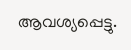ആവശ്യപ്പെട്ടു.